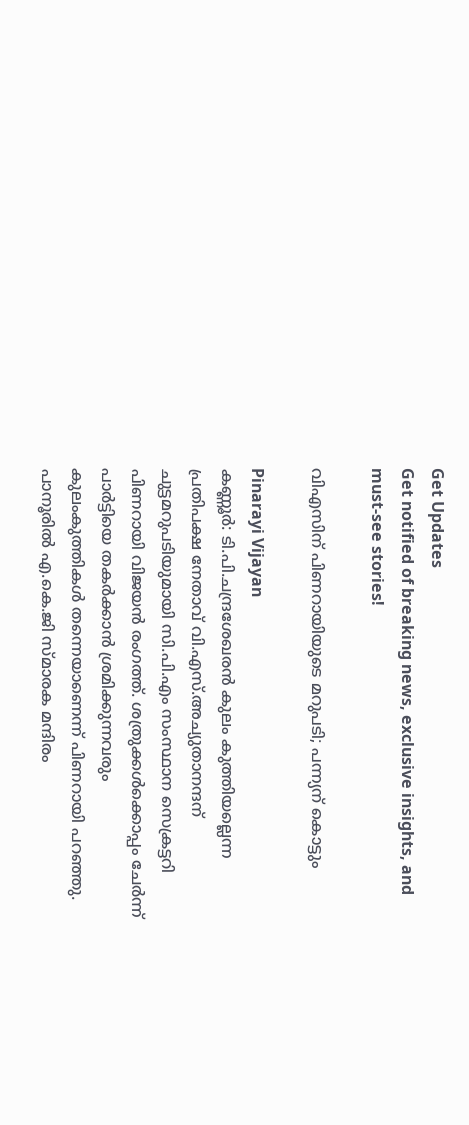Get Updates
Get notified of breaking news, exclusive insights, and must-see stories!

വിഎസിന് പിണറായിയുടെ മറുപടി; പന്ന്യന് കൊട്ടും

Pinarayi Vijayan
കണ്ണൂര്‍: ടി.പി.ചന്ദ്രശേഖരന്‍ കുലം കുത്തിയല്ലെന്ന പ്രതിപക്ഷ നേതാവ് വി.എസ്.അച്യുതാനന്ദന് ചുട്ടമറുപടിയുമായി സി.പി.എം സംസ്ഥാന സെക്രട്ടറി പിണറായി വിജയന്‍ രംഗത്ത്. ശത്രുക്കള്‍ക്കൊപ്പം ചേര്‍ന്ന് പാര്‍ട്ടിയെ തകര്‍ക്കാന്‍ ശ്രമിക്കുന്നവരും കുലംകുത്തികള്‍ തന്നെയാണെന്ന് പിണറായി പറഞ്ഞു. പാനൂരില്‍ എ.കെ.ജി സ്മാരക മന്ദിരം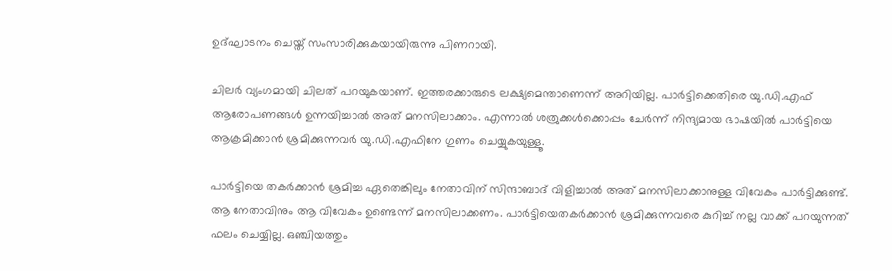ഉദ്ഘാടനം ചെയ്ത് സംസാരിക്കുകയായിരുന്നു പിണറായി.

ചിലര്‍ വ്യംഗമായി ചിലത് പറയുകയാണ്. ഇത്തരക്കാരുടെ ലക്ഷ്യമെന്താണെന്ന് അറിയില്ല. പാര്‍ട്ടിക്കെതിരെ യു.ഡി.എഫ് ആരോപണങ്ങള്‍ ഉന്നയിച്ചാല്‍ അത് മനസിലാക്കാം. എന്നാല്‍ ശത്രുക്കള്‍ക്കൊപ്പം ചേര്‍ന്ന് നിന്ദ്യമായ ഭാഷയില്‍ പാര്‍ട്ടിയെ ആക്രമിക്കാന്‍ ശ്രമിക്കുന്നവര്‍ യു.ഡി.എഫിനേ ഗുണം ചെയ്യുകയുള്ളൂ.

പാര്‍ട്ടിയെ തകര്‍ക്കാന്‍ ശ്രമിച്ച ഏതെങ്കിലും നേതാവിന് സിന്ദാബാദ് വിളിച്ചാല്‍ അത് മനസിലാക്കാനുള്ള വിവേകം പാര്‍ട്ടിക്കുണ്ട്. ആ നേതാവിനും ആ വിവേകം ഉണ്ടെന്ന് മനസിലാക്കണം. പാര്‍ട്ടിയെതകര്‍ക്കാന്‍ ശ്രമിക്കുന്നവരെ കുറിച്ച് നല്ല വാക്ക് പറയുന്നത് ഫലം ചെയ്യില്ല. ഒഞ്ചിയത്തും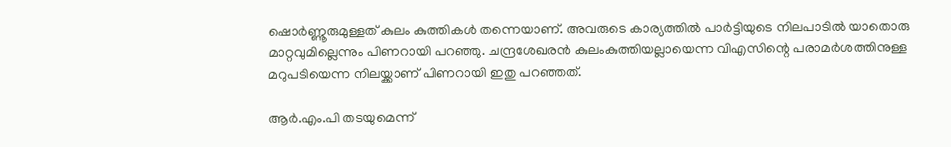ഷൊര്‍ണ്ണൂരുമുള്ളത് കുലം കുത്തികള്‍ തന്നെയാണ്. അവരുടെ കാര്യത്തില്‍ പാര്‍ട്ടിയുടെ നിലപാടില്‍ യാതൊരു മാറ്റവുമില്ലെന്നും പിണറായി പറഞ്ഞു. ചന്ദ്രശേഖരന്‍ കുലംകുത്തിയല്ലായെന്ന വിഎസിന്റെ പരാമര്‍ശത്തിനുള്ള മറുപടിയെന്ന നിലയ്ക്കാണ് പിണറായി ഇതു പറഞ്ഞത്.

ആര്‍.എം.പി തടയുമെന്ന്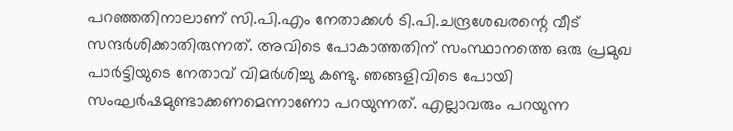പറഞ്ഞതിനാലാണ് സി.പി.എം നേതാക്കള്‍ ടി.പി.ചന്ദ്രശേഖരന്റെ വീട് സന്ദര്‍ശിക്കാതിരുന്നത്. അവിടെ പോകാത്തതിന് സംസ്ഥാനത്തെ ഒരു പ്രമുഖ പാര്‍ട്ടിയുടെ നേതാവ് വിമര്‍ശിച്ചു കണ്ടു. ഞങ്ങളിവിടെ പോയി സംഘര്‍ഷമുണ്ടാക്കണമെന്നാണോ പറയുന്നത്. എല്ലാവരും പറയുന്ന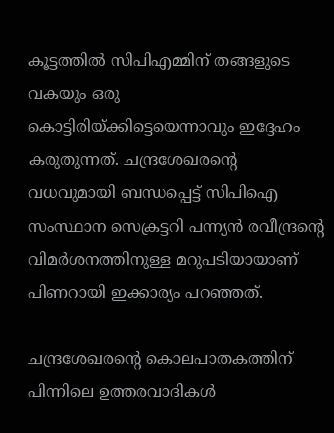കൂട്ടത്തില്‍ സിപിഎമ്മിന് തങ്ങളുടെ വകയും ഒരു കൊട്ടിരിയ്ക്കിട്ടെയെന്നാവും ഇദ്ദേഹം കരുതുന്നത്. ചന്ദ്രശേഖരന്റെ വധവുമായി ബന്ധപ്പെട്ട് സിപിഐ സംസ്ഥാന സെക്രട്ടറി പന്ന്യന്‍ രവീന്ദ്രന്റെ വിമര്‍ശനത്തിനുള്ള മറുപടിയായാണ് പിണറായി ഇക്കാര്യം പറഞ്ഞത്.

ചന്ദ്രശേഖരന്റെ കൊലപാതകത്തിന് പിന്നിലെ ഉത്തരവാദികള്‍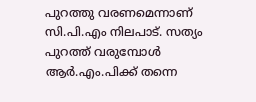പുറത്തു വരണമെന്നാണ് സി.പി.എം നിലപാട്. സത്യം പുറത്ത് വരുമ്പോള്‍ ആര്‍.എം.പിക്ക് തന്നെ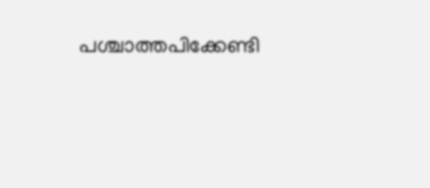പശ്ചാത്തപിക്കേണ്ടി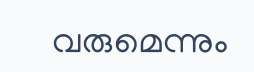വരുമെന്നും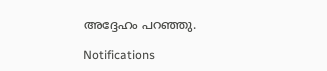അദ്ദേഹം പറഞ്ഞു.

Notifications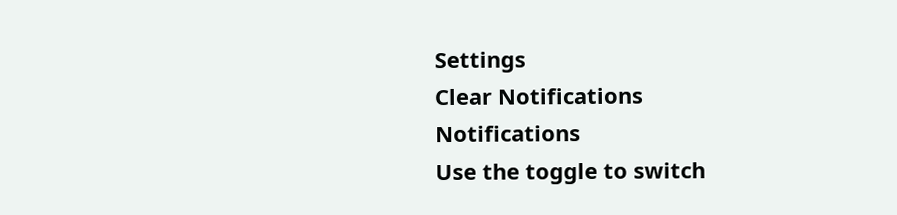Settings
Clear Notifications
Notifications
Use the toggle to switch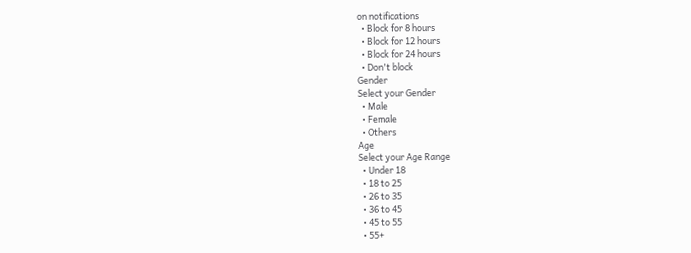on notifications
  • Block for 8 hours
  • Block for 12 hours
  • Block for 24 hours
  • Don't block
Gender
Select your Gender
  • Male
  • Female
  • Others
Age
Select your Age Range
  • Under 18
  • 18 to 25
  • 26 to 35
  • 36 to 45
  • 45 to 55
  • 55+